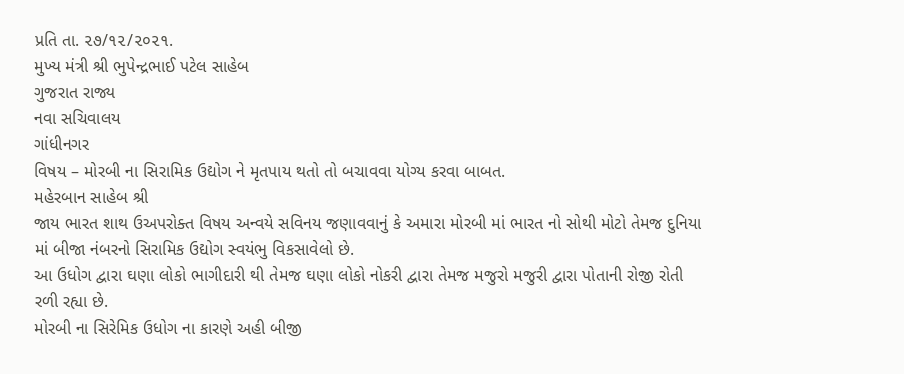પ્રતિ તા. ૨૭/૧૨/૨૦૨૧.
મુખ્ય મંત્રી શ્રી ભુપેન્દ્રભાઈ પટેલ સાહેબ
ગુજરાત રાજ્ય
નવા સચિવાલય
ગાંધીનગર
વિષય – મોરબી ના સિરામિક ઉદ્યોગ ને મૃતપાય થતો તો બચાવવા યોગ્ય કરવા બાબત.
મહેરબાન સાહેબ શ્રી
જાય ભારત શાથ ઉઅપરોક્ત વિષય અન્વયે સવિનય જણાવવાનું કે અમારા મોરબી માં ભારત નો સોથી મોટો તેમજ દુનિયા માં બીજા નંબરનો સિરામિક ઉદ્યોગ સ્વયંભુ વિકસાવેલો છે.
આ ઉધોગ દ્વારા ઘણા લોકો ભાગીદારી થી તેમજ ઘણા લોકો નોકરી દ્વારા તેમજ મજુરો મજુરી દ્વારા પોતાની રોજી રોતી રળી રહ્યા છે.
મોરબી ના સિરેમિક ઉધોગ ના કારણે અહી બીજી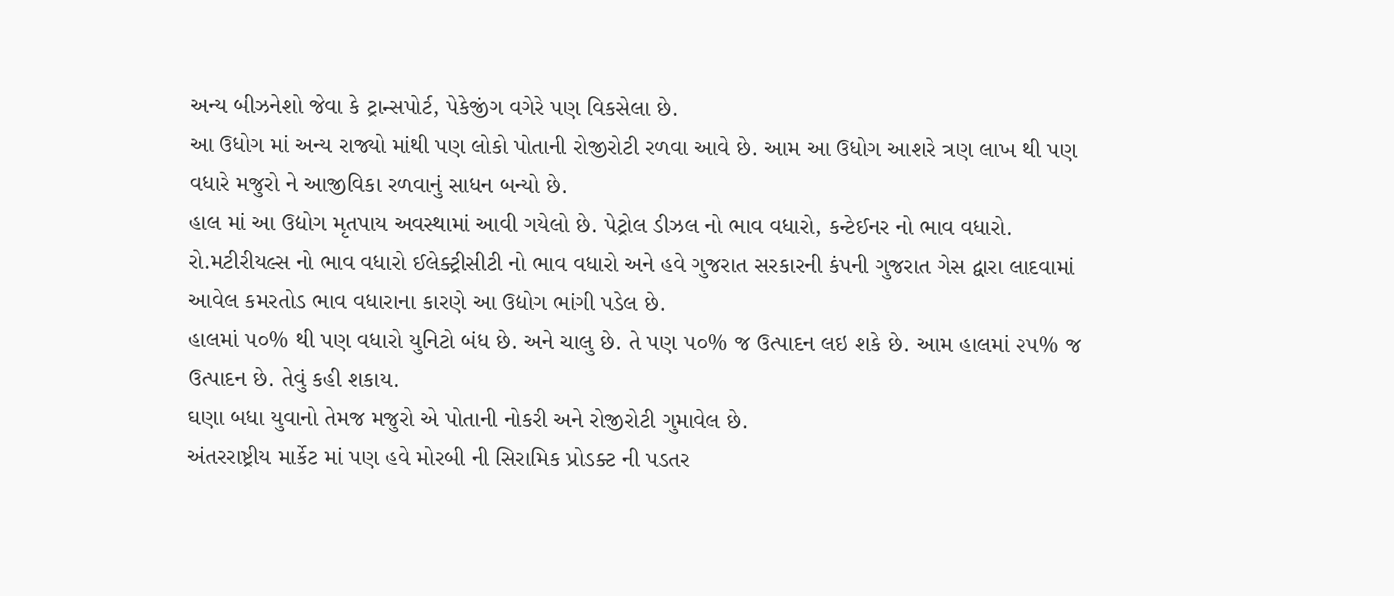અન્ય બીઝનેશો જેવા કે ટ્રાન્સપોર્ટ, પેકેજીંગ વગેરે પણ વિકસેલા છે.
આ ઉધોગ માં અન્ય રાજ્યો માંથી પણ લોકો પોતાની રોજીરોટી રળવા આવે છે. આમ આ ઉધોગ આશરે ત્રણ લાખ થી પણ વધારે મજુરો ને આજીવિકા રળવાનું સાધન બન્યો છે.
હાલ માં આ ઉદ્યોગ મૃતપાય અવસ્થામાં આવી ગયેલો છે. પેટ્રોલ ડીઝલ નો ભાવ વધારો, કન્ટેઈનર નો ભાવ વધારો. રો.મટીરીયલ્સ નો ભાવ વધારો ઈલેક્ટ્રીસીટી નો ભાવ વધારો અને હવે ગુજરાત સરકારની કંપની ગુજરાત ગેસ દ્વારા લાદવામાં આવેલ કમરતોડ ભાવ વધારાના કારણે આ ઉદ્યોગ ભાંગી પડેલ છે.
હાલમાં ૫૦% થી પણ વધારો યુનિટો બંધ છે. અને ચાલુ છે. તે પણ ૫૦% જ ઉત્પાદન લઇ શકે છે. આમ હાલમાં ૨૫% જ ઉત્પાદન છે. તેવું કહી શકાય.
ઘણા બધા યુવાનો તેમજ મજુરો એ પોતાની નોકરી અને રોજીરોટી ગુમાવેલ છે.
અંતરરાષ્ટ્રીય માર્કેટ માં પણ હવે મોરબી ની સિરામિક પ્રોડક્ટ ની પડતર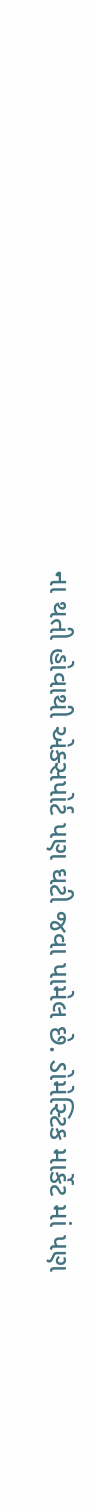ના થતી હોવાથી એક્સપોર્ટ પણ ઘટી જવા પામેલ છે. ડોમેસ્ટિક માર્કેટ માં પણ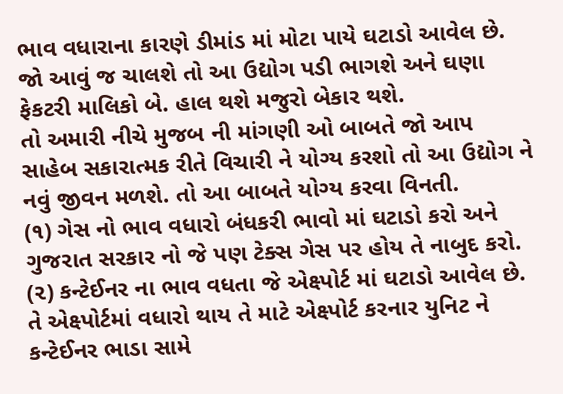ભાવ વધારાના કારણે ડીમાંડ માં મોટા પાયે ઘટાડો આવેલ છે.
જો આવું જ ચાલશે તો આ ઉદ્યોગ પડી ભાગશે અને ઘણા ફેકટરી માલિકો બે. હાલ થશે મજુરો બેકાર થશે.
તો અમારી નીચે મુજબ ની માંગણી ઓ બાબતે જો આપ સાહેબ સકારાત્મક રીતે વિચારી ને યોગ્ય કરશો તો આ ઉદ્યોગ ને નવું જીવન મળશે. તો આ બાબતે યોગ્ય કરવા વિનતી.
(૧) ગેસ નો ભાવ વધારો બંધકરી ભાવો માં ઘટાડો કરો અને ગુજરાત સરકાર નો જે પણ ટેક્સ ગેસ પર હોય તે નાબુદ કરો.
(૨) કન્ટેઈનર ના ભાવ વધતા જે એક્ષ્પોર્ટ માં ઘટાડો આવેલ છે. તે એક્ષ્પોર્ટમાં વધારો થાય તે માટે એક્ષ્પોર્ટ કરનાર યુનિટ ને કન્ટેઈનર ભાડા સામે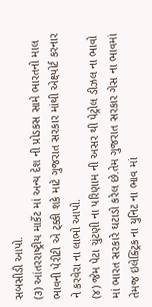સબસીડી આપો.
(૩) આંતરરાષ્ટ્રીય માર્કેટ માં અન્ય દેશ ની પ્રોડકસ સામે ભારતનો માલ ભાવની પેરીટી એ ટ્ક્કી શકે માટે ગુજરાત સરકાર માંથી એક્ષ્પોર્ટ કરનાર ને કરવેરા ના લાભો આપો.
(૪) જેમ પેટા ચુંટણી ના પરિણામ ની અસર થી પેટ્રોલ ડીઝલ ના ભાવો માં ભારત સરકારે ઘટાડો કરેલ છે.તેમ ગુજરાત સરકાર ગેસ ના ભાવમાં તેમજ ઇલેક્ટ્રિક ના યુનિટ ના ભાવ માં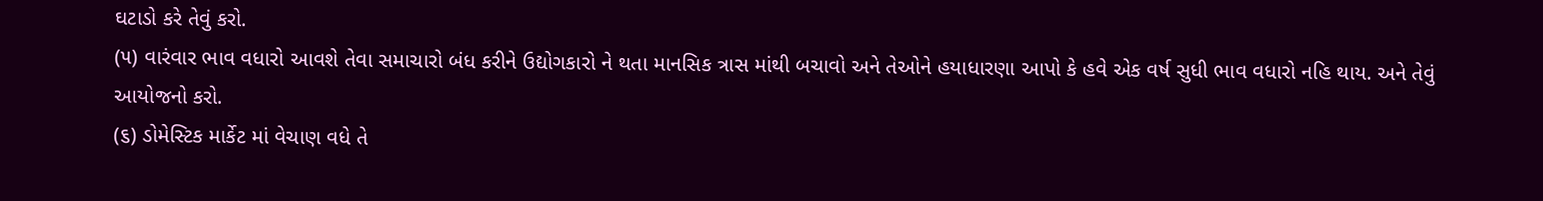ઘટાડો કરે તેવું કરો.
(૫) વારંવાર ભાવ વધારો આવશે તેવા સમાચારો બંધ કરીને ઉદ્યોગકારો ને થતા માનસિક ત્રાસ માંથી બચાવો અને તેઓને હયાધારણા આપો કે હવે એક વર્ષ સુધી ભાવ વધારો નહિ થાય. અને તેવું આયોજનો કરો.
(૬) ડોમેસ્ટિક માર્કેટ માં વેચાણ વધે તે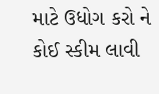માટે ઉધોગ કરો ને કોઈ સ્કીમ લાવી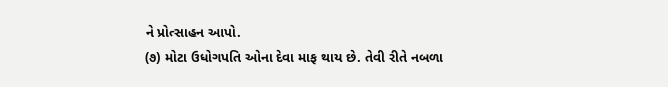ને પ્રોત્સાહન આપો.
(૭) મોટા ઉધોગપતિ ઓના દેવા માફ થાય છે. તેવી રીતે નબળા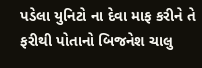પડેલા યુનિટો ના દેવા માફ કરીને તે ફરીથી પોતાનો બિજનેશ ચાલુ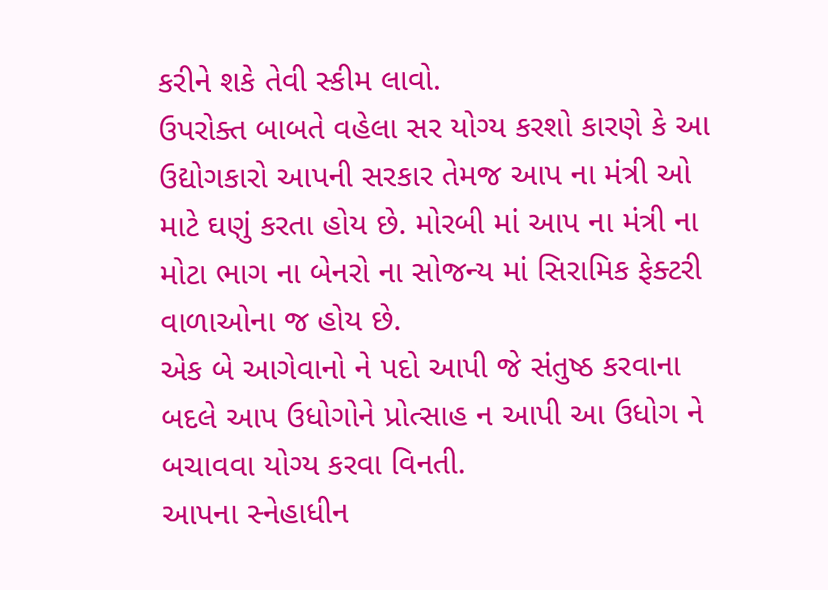કરીને શકે તેવી સ્કીમ લાવો.
ઉપરોક્ત બાબતે વહેલા સર યોગ્ય કરશો કારણે કે આ ઉદ્યોગકારો આપની સરકાર તેમજ આપ ના મંત્રી ઓ માટે ઘણું કરતા હોય છે. મોરબી માં આપ ના મંત્રી ના મોટા ભાગ ના બેનરો ના સોજન્ય માં સિરામિક ફેક્ટરી વાળાઓના જ હોય છે.
એક બે આગેવાનો ને પદો આપી જે સંતુષ્ઠ કરવાના બદલે આપ ઉધોગોને પ્રોત્સાહ ન આપી આ ઉધોગ ને બચાવવા યોગ્ય કરવા વિનતી.
આપના સ્નેહાધીન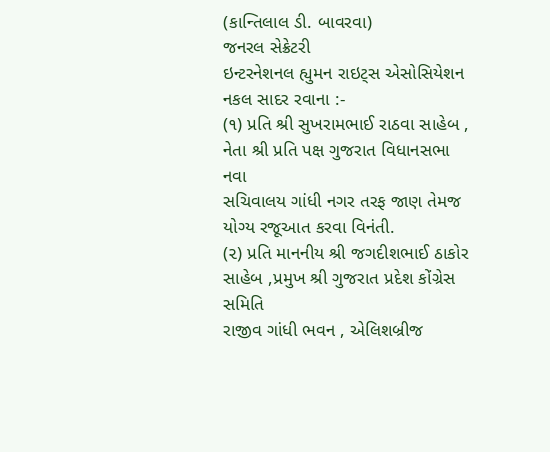(કાન્તિલાલ ડી. બાવરવા)
જનરલ સેક્રેટરી
ઇન્ટરનેશનલ હ્યુમન રાઇટ્સ એસોસિયેશન
નકલ સાદર રવાના :-
(૧) પ્રતિ શ્રી સુખરામભાઈ રાઠવા સાહેબ , નેતા શ્રી પ્રતિ પક્ષ ગુજરાત વિધાનસભા નવા
સચિવાલય ગાંધી નગર તરફ જાણ તેમજ યોગ્ય રજૂઆત કરવા વિનંતી.
(૨) પ્રતિ માનનીય શ્રી જગદીશભાઈ ઠાકોર સાહેબ ,પ્રમુખ શ્રી ગુજરાત પ્રદેશ કોંગ્રેસ સમિતિ
રાજીવ ગાંધી ભવન , એલિશબ્રીજ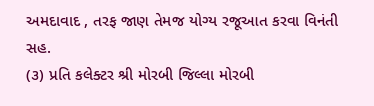અમદાવાદ , તરફ જાણ તેમજ યોગ્ય રજૂઆત કરવા વિનંતી સહ.
(૩) પ્રતિ કલેક્ટર શ્રી મોરબી જિલ્લા મોરબી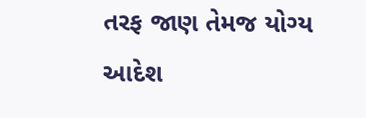તરફ જાણ તેમજ યોગ્ય આદેશ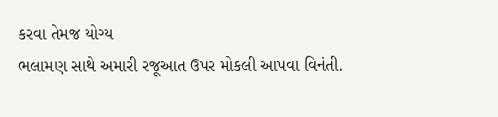કરવા તેમજ યોગ્ય
ભલામણ સાથે અમારી રજૂઆત ઉપર મોકલી આપવા વિનંતી.